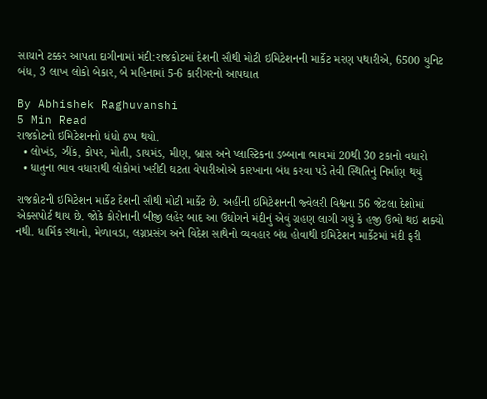સાચાને ટક્કર આપતા દાગીનામાં મંદી:રાજકોટમાં દેશની સૌથી મોટી ઇમિટેશનની માર્કેટ મરણ પથારીએ, 6500 યુનિટ બંધ, 3 લાખ લોકો બેકાર, બે મહિનામાં 5-6 કારીગરનો આપઘાત

By Abhishek Raghuvanshi
5 Min Read
રાજકોટનો ઇમિટેશનનો ધંધો ઠપ્પ થયો.
  • લોખંડ, ઝીંક, કોપર, મોતી, ડાયમંડ, મીણ, બ્રાસ અને પ્લાસ્ટિકના ડબ્બાના ભાવમાં 20થી 30 ટકાનો વધારો
  • ધાતુના ભાવ વધારાથી લોકોમાં ખરીદી ઘટતા વેપારીઓએ કારખાના બંધ કરવા પડે તેવી સ્થિતિનું નિર્માણ થયું

રાજકોટની ઇમિટેશન માર્કેટ દેશની સૌથી મોટી માર્કેટ છે. અહીંની ઇમિટેશનની જ્વેલરી વિશ્વના 56 જેટલા દેશોમાં એક્સપોર્ટ થાય છે. જોકે કોરોનાની બીજી લહેર બાદ આ ઉઘોગને મંદીનું એવું ગ્રહણ લાગી ગયું કે હજી ઉભો થઇ શક્યો નથી. ધાર્મિક સ્થાનો, મેળાવડા, લગ્નપ્રસંગ અને વિદેશ સાથેનો વ્યવહાર બંધ હોવાથી ઇમિટેશન માર્કેટમાં મંદી ફરી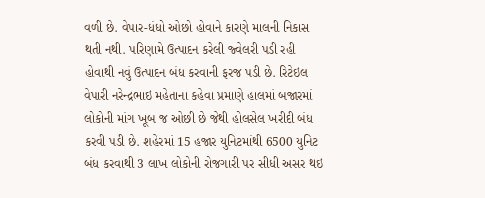વળી છે. વેપાર-ધંધો ઓછો હોવાને કારણે માલની નિકાસ થતી નથી. પરિણામે ઉત્પાદન કરેલી જ્વેલરી પડી રહી હોવાથી નવું ઉત્પાદન બંધ કરવાની ફરજ પડી છે. રિટેઇલ વેપારી નરેન્દ્રભાઇ મહેતાના કહેવા પ્રમાણે હાલમાં બજારમાં લોકોની માંગ ખૂબ જ ઓછી છે જેથી હોલસેલ ખરીદી બંધ કરવી પડી છે. શહેરમાં 15 હજાર યુનિટમાંથી 6500 યુનિટ બંધ કરવાથી 3 લાખ લોકોની રોજગારી પર સીધી અસર થઇ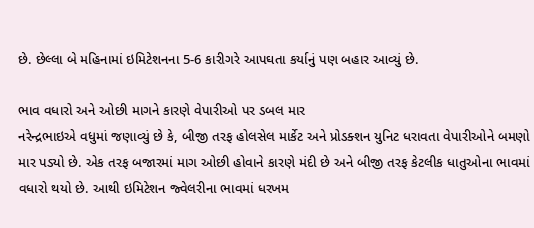છે. છેલ્લા બે મહિનામાં ઇમિટેશનના 5-6 કારીગરે આપઘતા કર્યાનું પણ બહાર આવ્યું છે.

ભાવ વધારો અને ઓછી માગને કારણે વેપારીઓ પર ડબલ માર
નરેન્દ્રભાઇએ વધુમાં જણાવ્યું છે કે, બીજી તરફ હોલસેલ માર્કેટ અને પ્રોડક્શન યુનિટ ધરાવતા વેપારીઓને બમણો માર પડ્યો છે. એક તરફ બજારમાં માગ ઓછી હોવાને કારણે મંદી છે અને બીજી તરફ કેટલીક ધાતુઓના ભાવમાં વધારો થયો છે. આથી ઇમિટેશન જ્વેલરીના ભાવમાં ધરખમ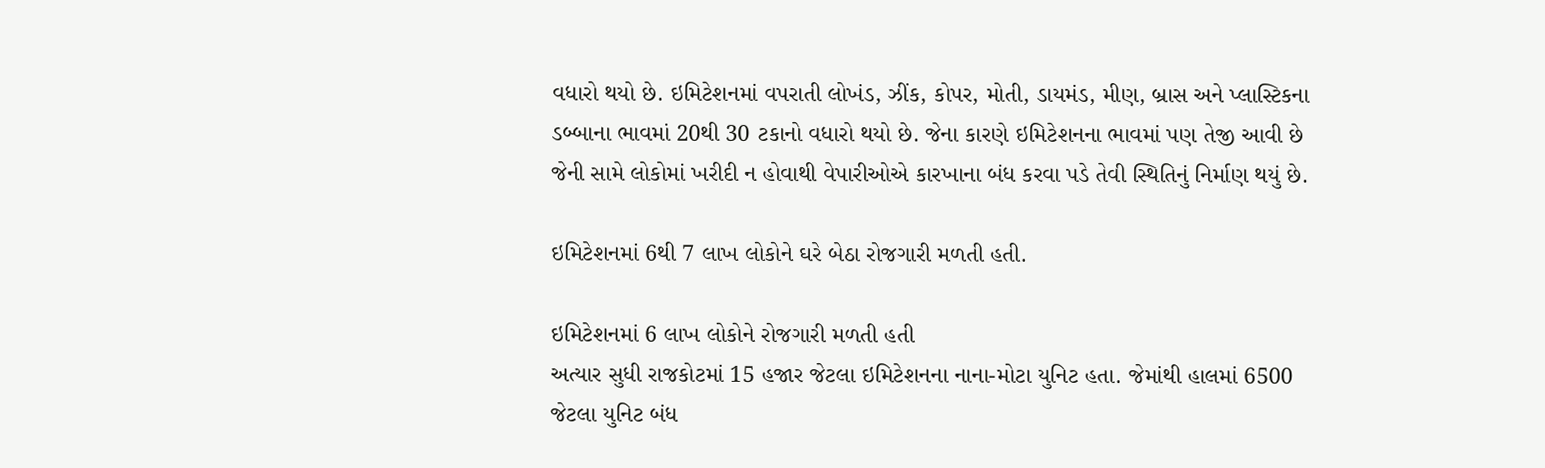વધારો થયો છે. ઇમિટેશનમાં વપરાતી લોખંડ, ઝીંક, કોપર, મોતી, ડાયમંડ, મીણ, બ્રાસ અને પ્લાસ્ટિકના ડબ્બાના ભાવમાં 20થી 30 ટકાનો વધારો થયો છે. જેના કારણે ઇમિટેશનના ભાવમાં પણ તેજી આવી છે જેની સામે લોકોમાં ખરીદી ન હોવાથી વેપારીઓએ કારખાના બંધ કરવા પડે તેવી સ્થિતિનું નિર્માણ થયું છે.

ઇમિટેશનમાં 6થી 7 લાખ લોકોને ઘરે બેઠા રોજગારી મળતી હતી.

ઇમિટેશનમાં 6 લાખ લોકોને રોજગારી મળતી હતી
અત્યાર સુધી રાજકોટમાં 15 હજાર જેટલા ઇમિટેશનના નાના-મોટા યુનિટ હતા. જેમાંથી હાલમાં 6500 જેટલા યુનિટ બંધ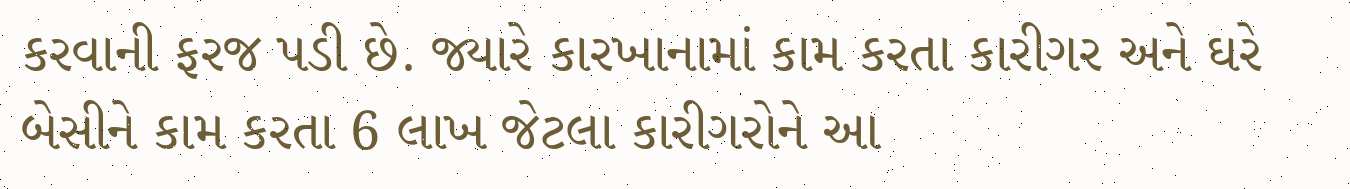કરવાની ફરજ પડી છે. જ્યારે કારખાનામાં કામ કરતા કારીગર અને ઘરે બેસીને કામ કરતા 6 લાખ જેટલા કારીગરોને આ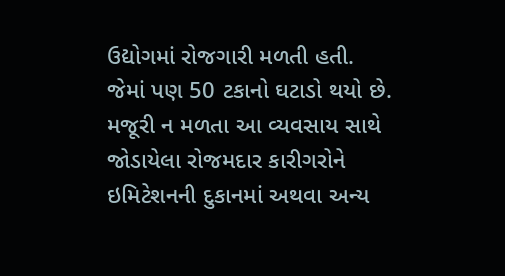ઉદ્યોગમાં રોજગારી મળતી હતી. જેમાં પણ 50 ટકાનો ઘટાડો થયો છે. મજૂરી ન મળતા આ વ્યવસાય સાથે જોડાયેલા રોજમદાર કારીગરોને ઇમિટેશનની દુકાનમાં અથવા અન્ય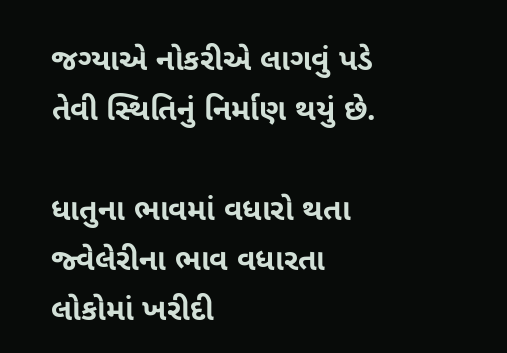જગ્યાએ નોકરીએ લાગવું પડે તેવી સ્થિતિનું નિર્માણ થયું છે.

ધાતુના ભાવમાં વધારો થતા જ્વેલેરીના ભાવ વધારતા લોકોમાં ખરીદી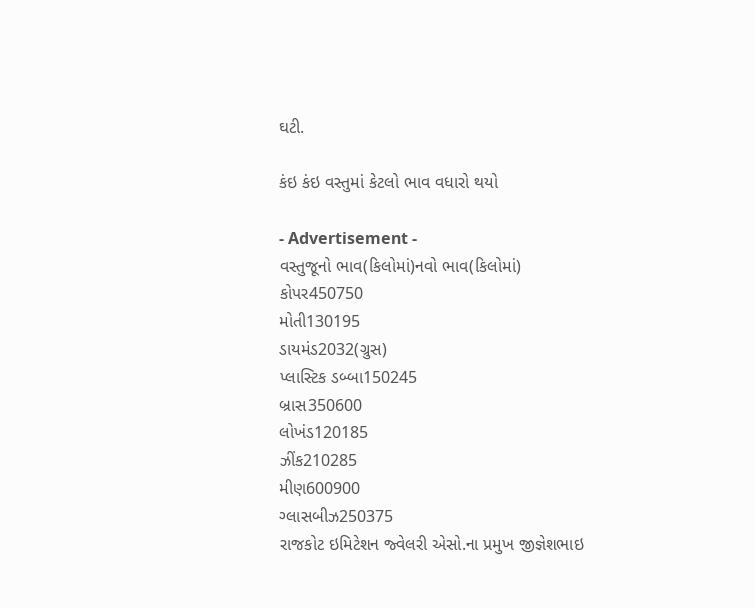ઘટી.

કંઇ કંઇ વસ્તુમાં કેટલો ભાવ વધારો થયો

- Advertisement -
વસ્તુજૂનો ભાવ(કિલોમાં)નવો ભાવ(કિલોમાં)
કોપર450750
મોતી130195
ડાયમંડ2032(ગ્રુસ)
પ્લાસ્ટિક ડબ્બા150245
બ્રાસ350600
લોખંડ120185
ઝીંક210285
મીણ600900
ગ્લાસબીઝ250375
રાજકોટ ઇમિટેશન જ્વેલરી એસો.ના પ્રમુખ જીજ્ઞેશભાઇ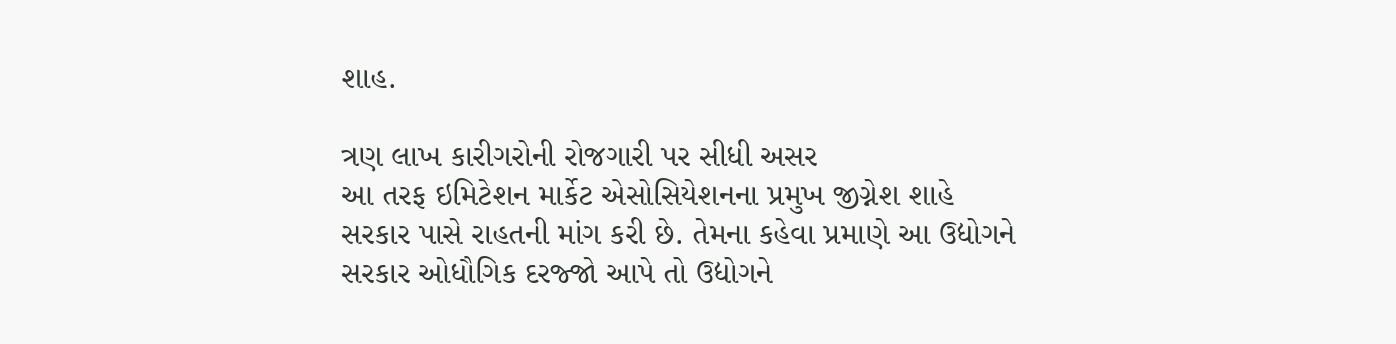શાહ.

ત્રણ લાખ કારીગરોની રોજગારી પર સીધી અસર
આ તરફ ઇમિટેશન માર્કેટ એસોસિયેશનના પ્રમુખ જીગ્નેશ શાહે સરકાર પાસે રાહતની માંગ કરી છે. તેમના કહેવા પ્રમાણે આ ઉદ્યોગને સરકાર ઓધૌગિક દરજ્જો આપે તો ઉદ્યોગને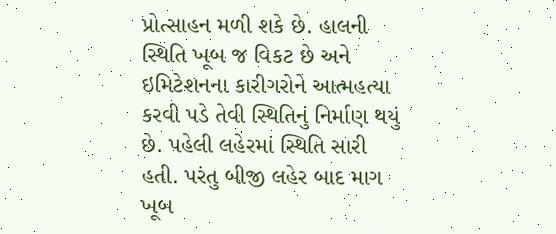પ્રોત્સાહન મળી શકે છે. હાલની સ્થિતિ ખૂબ જ વિકટ છે અને ઇમિટેશનના કારીગરોને આત્મહત્યા કરવી પડે તેવી સ્થિતિનું નિર્માણ થયું છે. પહેલી લહેરમાં સ્થિતિ સારી હતી. પરંતુ બીજી લહેર બાદ માગ ખૂબ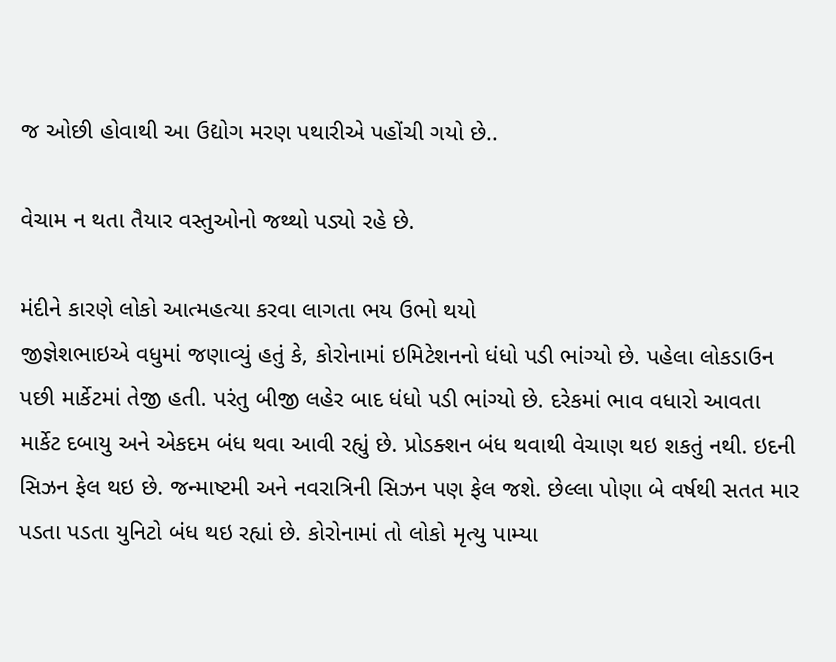જ ઓછી હોવાથી આ ઉદ્યોગ મરણ પથારીએ પહોંચી ગયો છે..

વેચામ ન થતા તૈયાર વસ્તુઓનો જથ્થો પડ્યો રહે છે.

મંદીને કારણે લોકો આત્મહત્યા કરવા લાગતા ભય ઉભો થયો
જીજ્ઞેશભાઇએ વધુમાં જણાવ્યું હતું કે, કોરોનામાં ઇમિટેશનનો ધંધો પડી ભાંગ્યો છે. પહેલા લોકડાઉન પછી માર્કેટમાં તેજી હતી. પરંતુ બીજી લહેર બાદ ધંધો પડી ભાંગ્યો છે. દરેકમાં ભાવ વધારો આવતા માર્કેટ દબાયુ અને એકદમ બંધ થવા આવી રહ્યું છે. પ્રોડક્શન બંધ થવાથી વેચાણ થઇ શકતું નથી. ઇદની સિઝન ફેલ થઇ છે. જન્માષ્ટમી અને નવરાત્રિની સિઝન પણ ફેલ જશે. છેલ્લા પોણા બે વર્ષથી સતત માર પડતા પડતા યુનિટો બંધ થઇ રહ્યાં છે. કોરોનામાં તો લોકો મૃત્યુ પામ્યા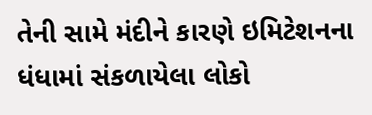તેની સામે મંદીને કારણે ઇમિટેશનના ધંધામાં સંકળાયેલા લોકો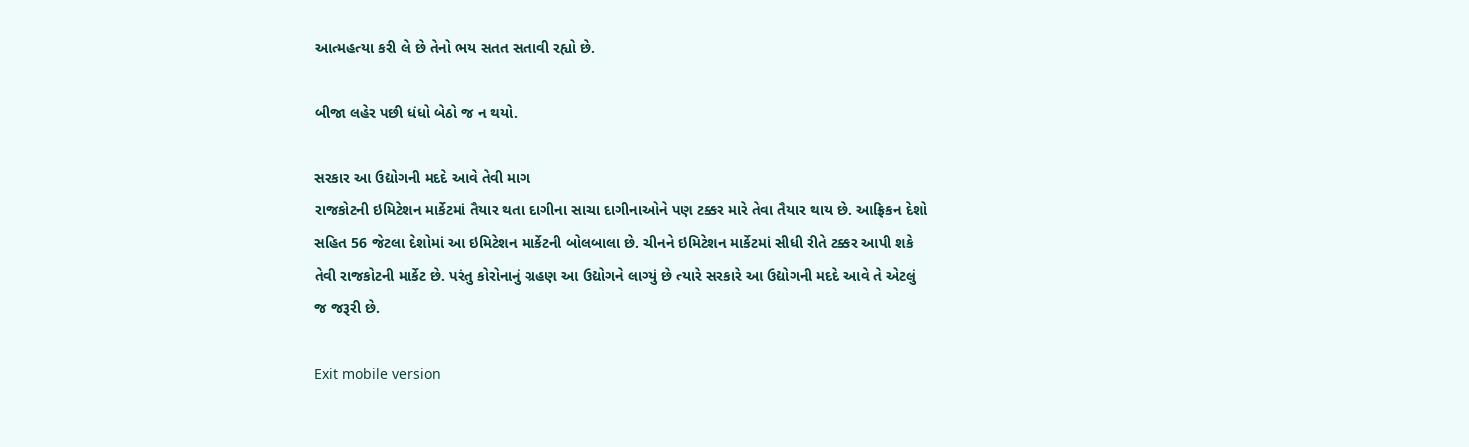આત્મહત્યા કરી લે છે તેનો ભય સતત સતાવી રહ્યો છે.

બીજા લહેર પછી ધંધો બેઠો જ ન થયો.

સરકાર આ ઉદ્યોગની મદદે આવે તેવી માગ
રાજકોટની ઇમિટેશન માર્કેટમાં તૈયાર થતા દાગીના સાચા દાગીનાઓને પણ ટક્કર મારે તેવા તૈયાર થાય છે. આફ્રિકન દેશો સહિત 56 જેટલા દેશોમાં આ ઇમિટેશન માર્કેટની બોલબાલા છે. ચીનને ઇમિટેશન માર્કેટમાં સીધી રીતે ટક્કર આપી શકે તેવી રાજકોટની માર્કેટ છે. પરંતુ કોરોનાનું ગ્રહણ આ ઉદ્યોગને લાગ્યું છે ત્યારે સરકારે આ ઉદ્યોગની મદદે આવે તે એટલું જ જરૂરી છે.

Exit mobile version